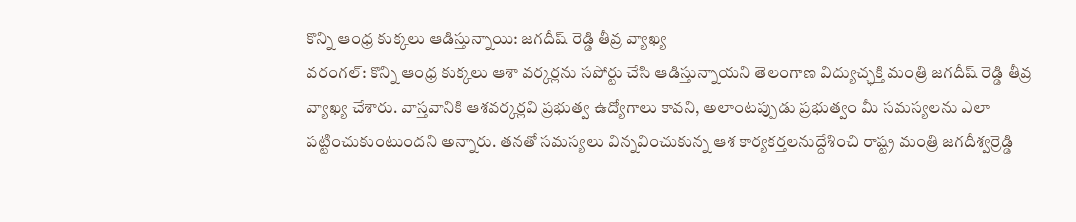కొన్ని ఆంధ్ర కుక్కలు ఆడిస్తున్నాయి: జగదీష్ రెడ్డి తీవ్ర వ్యాఖ్య
వరంగల్: కొన్ని ఆంధ్ర కుక్కలు ఆశా వర్కర్లను సపోర్టు చేసి ఆడిస్తున్నాయని తెలంగాణ విద్యుచ్ఛక్తి మంత్రి జగదీష్ రెడ్డి తీవ్ర వ్యాఖ్య చేశారు. వాస్తవానికి ఆశవర్కర్లవి ప్రభుత్వ ఉద్యోగాలు కావని, అలాంటప్పుడు ప్రభుత్వం మీ సమస్యలను ఎలా పట్టించుకుంటుందని అన్నారు. తనతో సమస్యలు విన్నవించుకున్న ఆశ కార్యకర్తలనుద్దేశించి రాష్ట్ర మంత్రి జగదీశ్వర్రెడ్డి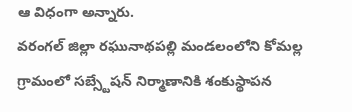ఆ విధంగా అన్నారు.
వరంగల్ జిల్లా రఘునాథపల్లి మండలంలోని కోమల్ల గ్రామంలో సబ్స్టేషన్ నిర్మాణానికి శంకుస్థాపన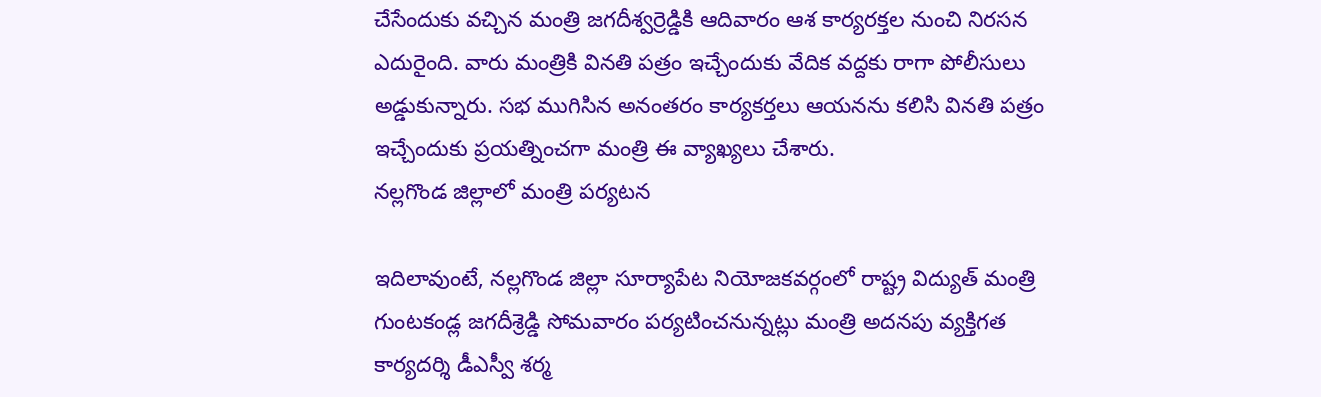చేసేందుకు వచ్చిన మంత్రి జగదీశ్వర్రెడ్డికి ఆదివారం ఆశ కార్యరక్తల నుంచి నిరసన ఎదురైంది. వారు మంత్రికి వినతి పత్రం ఇచ్చేందుకు వేదిక వద్దకు రాగా పోలీసులు అడ్డుకున్నారు. సభ ముగిసిన అనంతరం కార్యకర్తలు ఆయనను కలిసి వినతి పత్రం ఇచ్చేందుకు ప్రయత్నించగా మంత్రి ఈ వ్యాఖ్యలు చేశారు.
నల్లగొండ జిల్లాలో మంత్రి పర్యటన

ఇదిలావుంటే, నల్లగొండ జిల్లా సూర్యాపేట నియోజకవర్గంలో రాష్ట్ర విద్యుత్ మంత్రి గుంటకండ్ల జగదీశ్రెడ్డి సోమవారం పర్యటించనున్నట్లు మంత్రి అదనపు వ్యక్తిగత కార్యదర్శి డీఎస్వీ శర్మ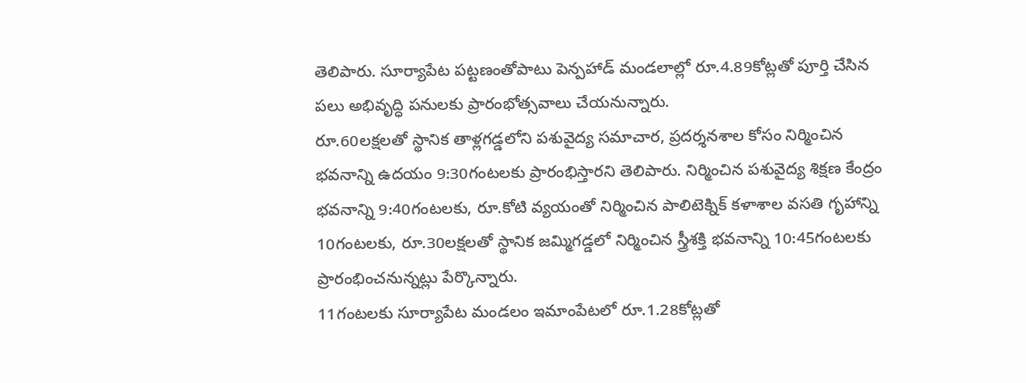తెలిపారు. సూర్యాపేట పట్టణంతోపాటు పెన్పహాడ్ మండలాల్లో రూ.4.89కోట్లతో పూర్తి చేసిన పలు అభివృద్ధి పనులకు ప్రారంభోత్సవాలు చేయనున్నారు.
రూ.60లక్షలతో స్థానిక తాళ్లగడ్డలోని పశువైద్య సమాచార, ప్రదర్శనశాల కోసం నిర్మించిన భవనాన్ని ఉదయం 9:30గంటలకు ప్రారంభిస్తారని తెలిపారు. నిర్మించిన పశువైద్య శిక్షణ కేంద్రం భవనాన్ని 9:40గంటలకు, రూ.కోటి వ్యయంతో నిర్మించిన పాలిటెక్నిక్ కళాశాల వసతి గృహాన్ని 10గంటలకు, రూ.30లక్షలతో స్థానిక జమ్మిగడ్డలో నిర్మించిన స్త్రీశక్తి భవనాన్ని 10:45గంటలకు ప్రారంభించనున్నట్లు పేర్కొన్నారు.
11గంటలకు సూర్యాపేట మండలం ఇమాంపేటలో రూ.1.28కోట్లతో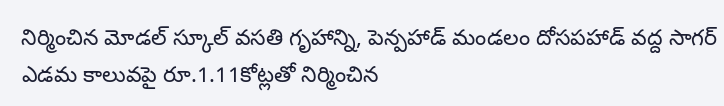నిర్మించిన మోడల్ స్కూల్ వసతి గృహాన్ని, పెన్పహాడ్ మండలం దోసపహాడ్ వద్ద సాగర్ ఎడమ కాలువపై రూ.1.11కోట్లతో నిర్మించిన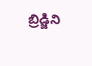బ్రిడ్జిని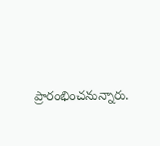ప్రారంభించనున్నారు.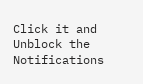Click it and Unblock the Notifications